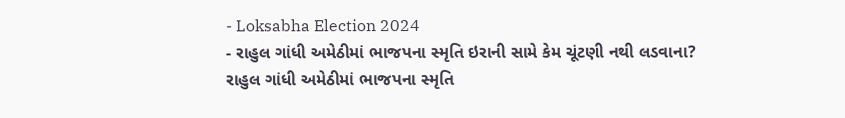- Loksabha Election 2024
- રાહુલ ગાંધી અમેઠીમાં ભાજપના સ્મૃતિ ઇરાની સામે કેમ ચૂંટણી નથી લડવાના?
રાહુલ ગાંધી અમેઠીમાં ભાજપના સ્મૃતિ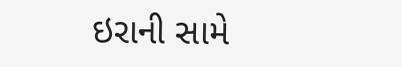ઇરાની સામે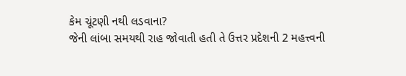કેમ ચૂંટણી નથી લડવાના?
જેની લાંબા સમયથી રાહ જોવાતી હતી તે ઉત્તર પ્રદેશની 2 મહત્ત્વની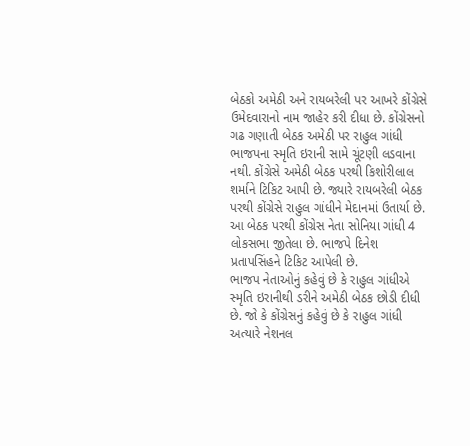બેઠકો અમેઠી અને રાયબરેલી પર આખરે કોંગ્રેસે ઉમેદવારાનો નામ જાહેર કરી દીધા છે. કોંગ્રેસનો ગઢ ગણાતી બેઠક અમેઠી પર રાહુલ ગાંધી ભાજપના સ્મૃતિ ઇરાની સામે ચૂંટણી લડવાના નથી. કોંગ્રેસે અમેઠી બેઠક પરથી કિશોરીલાલ શર્માને ટિકિટ આપી છે. જ્યારે રાયબરેલી બેઠક પરથી કોંગ્રેસે રાહુલ ગાંધીને મેદાનમાં ઉતાર્યા છે. આ બેઠક પરથી કોંગ્રેસ નેતા સોનિયા ગાંધી 4 લોકસભા જીતેલા છે. ભાજપે દિનેશ પ્રતાપસિંહને ટિકિટ આપેલી છે.
ભાજપ નેતાઓનું કહેવું છે કે રાહુલ ગાંધીએ સ્મૃતિ ઇરાનીથી ડરીને અમેઠી બેઠક છોડી દીધી છે. જો કે કોંગ્રેસનું કહેવું છે કે રાહુલ ગાંધી અત્યારે નેશનલ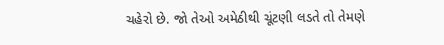ચહેરો છે. જો તેઓ અમેઠીથી ચૂંટણી લડતે તો તેમણે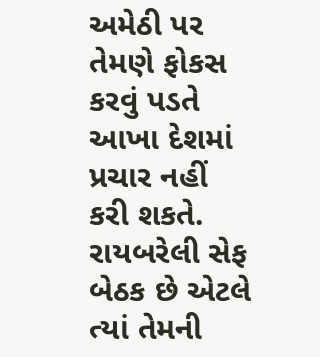અમેઠી પર તેમણે ફોકસ કરવું પડતે આખા દેશમાં પ્રચાર નહીં કરી શકતે. રાયબરેલી સેફ બેઠક છે એટલે ત્યાં તેમની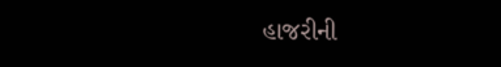હાજરીની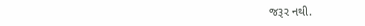જરૂર નથી.